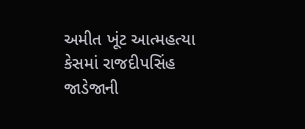અમીત ખૂંટ આત્મહત્યા કેસમાં રાજદીપસિંહ જાડેજાની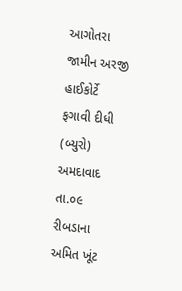આગોતરા જામીન અરજી હાઈકોર્ટે ફગાવી દીધી
(બ્યુરો) અમદાવાદ તા.૦૯
રીબડાના અમિત ખૂંટ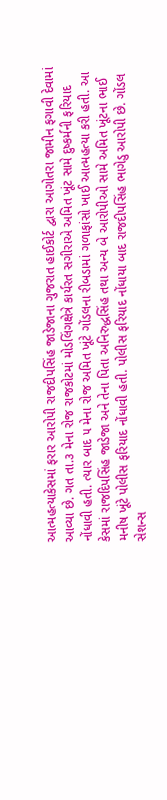આત્મહત્યાકેસમાં ફરાર આરોપી રાજદીપસિંહ જાડેજાના ગુજરાત હાઈકોર્ટ દ્વારા આગોતરા જામીન ફગાવી દેવામાં આવ્યા છે. ગત તા.૩ મેના રોજ રાજકોટમાં મોડલિંગક્ષેત્રે કાર્યરત સગીરાએ અમિત ખૂંટ સામે દુષ્કર્મની ફરિયાદ નોંધાવી હતી. ત્યાર બાદ ૫ મેના રોજ અમિત ખૂંટે ગોંડલના રીબડામાં ગળાફાંસો ખાઈ આત્મહત્યા કરી હતી. આ કેસમાં રાજદિપસિંહ જાડેજા અને તેના પિતા અનિરુદ્ધસિંહ તથા અન્ય બે આરોપીઓ સામે અમિત ખૂંટના ભાઈ મનીષ ખૂંટે પોલીસ ફરિયાદ નોંધાવી હતી. પોલીસ ફરિયાદ નોંધાયા બાદ રાજદીપસિંહ ભાગેડુ આરોપી છે. ગોંડલ સેશન્સ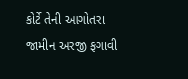કોર્ટે તેની આગોતરા જામીન અરજી ફગાવી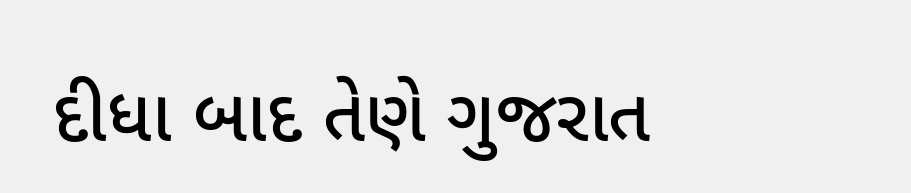દીધા બાદ તેણે ગુજરાત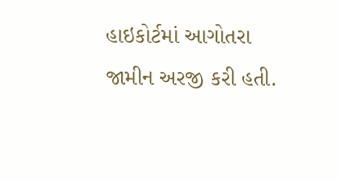હાઇકોર્ટમાં આગોતરા જામીન અરજી કરી હતી.